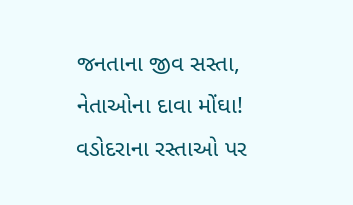જનતાના જીવ સસ્તા, નેતાઓના દાવા મોંઘા! વડોદરાના રસ્તાઓ પર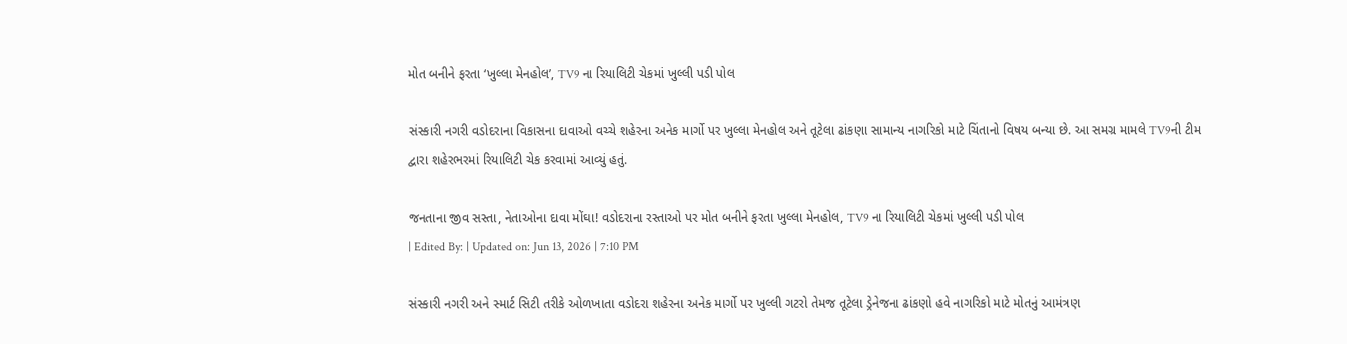મોત બનીને ફરતા ‘ખુલ્લા મેનહોલ’, TV9 ના રિયાલિટી ચેકમાં ખુલ્લી પડી પોલ

સંસ્કારી નગરી વડોદરાના વિકાસના દાવાઓ વચ્ચે શહેરના અનેક માર્ગો પર ખુલ્લા મેનહોલ અને તૂટેલા ઢાંકણા સામાન્ય નાગરિકો માટે ચિંતાનો વિષય બન્યા છે. આ સમગ્ર મામલે TV9ની ટીમ દ્વારા શહેરભરમાં રિયાલિટી ચેક કરવામાં આવ્યું હતું.

જનતાના જીવ સસ્તા, નેતાઓના દાવા મોંઘા! વડોદરાના રસ્તાઓ પર મોત બનીને ફરતા ખુલ્લા મેનહોલ, TV9 ના રિયાલિટી ચેકમાં ખુલ્લી પડી પોલ
| Edited By: | Updated on: Jun 13, 2026 | 7:10 PM

સંસ્કારી નગરી અને સ્માર્ટ સિટી તરીકે ઓળખાતા વડોદરા શહેરના અનેક માર્ગો પર ખુલ્લી ગટરો તેમજ તૂટેલા ડ્રેનેજના ઢાંકણો હવે નાગરિકો માટે મોતનું આમંત્રણ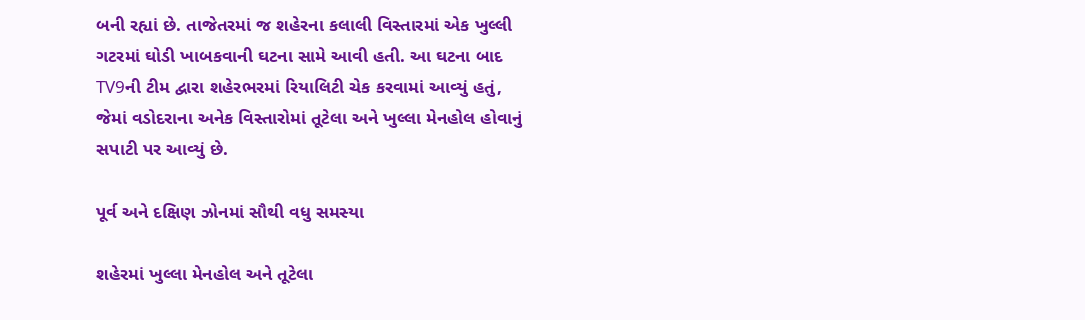બની રહ્યાં છે. તાજેતરમાં જ શહેરના કલાલી વિસ્તારમાં એક ખુલ્લી ગટરમાં ઘોડી ખાબકવાની ઘટના સામે આવી હતી. આ ઘટના બાદ TV9ની ટીમ દ્વારા શહેરભરમાં રિયાલિટી ચેક કરવામાં આવ્યું હતું, જેમાં વડોદરાના અનેક વિસ્તારોમાં તૂટેલા અને ખુલ્લા મેનહોલ હોવાનું સપાટી પર આવ્યું છે.

પૂર્વ અને દક્ષિણ ઝોનમાં સૌથી વધુ સમસ્યા

શહેરમાં ખુલ્લા મેનહોલ અને તૂટેલા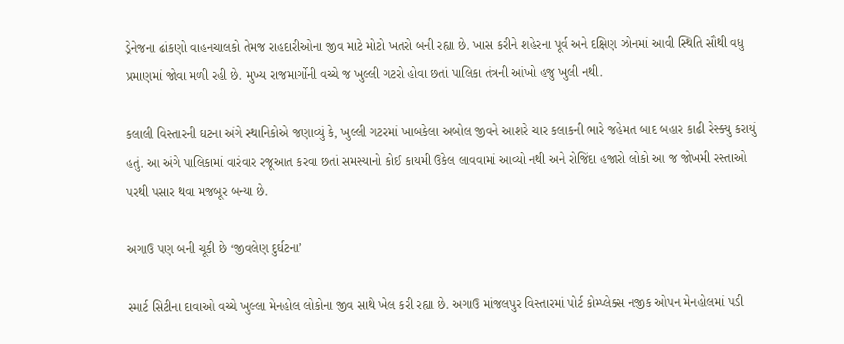ડ્રેનેજના ઢાંકણો વાહનચાલકો તેમજ રાહદારીઓના જીવ માટે મોટો ખતરો બની રહ્યા છે. ખાસ કરીને શહેરના પૂર્વ અને દક્ષિણ ઝોનમાં આવી સ્થિતિ સૌથી વધુ પ્રમાણમાં જોવા મળી રહી છે. મુખ્ય રાજમાર્ગોની વચ્ચે જ ખુલ્લી ગટરો હોવા છતાં પાલિકા તંત્રની આંખો હજુ ખુલી નથી.

કલાલી વિસ્તારની ઘટના અંગે સ્થાનિકોએ જણાવ્યું કે, ખુલ્લી ગટરમાં ખાબકેલા અબોલ જીવને આશરે ચાર કલાકની ભારે જહેમત બાદ બહાર કાઢી રેસ્ક્યુ કરાયું હતું. આ અંગે પાલિકામાં વારંવાર રજૂઆત કરવા છતાં સમસ્યાનો કોઈ કાયમી ઉકેલ લાવવામાં આવ્યો નથી અને રોજિંદા હજારો લોકો આ જ જોખમી રસ્તાઓ પરથી પસાર થવા મજબૂર બન્યા છે.

અગાઉ પણ બની ચૂકી છે ‘જીવલેણ દુર્ઘટના’

સ્માર્ટ સિટીના દાવાઓ વચ્ચે ખુલ્લા મેનહોલ લોકોના જીવ સાથે ખેલ કરી રહ્યા છે. અગાઉ માંજલપુર વિસ્તારમાં પોર્ટ કોમ્પ્લેક્સ નજીક ઓપન મેનહોલમાં પડી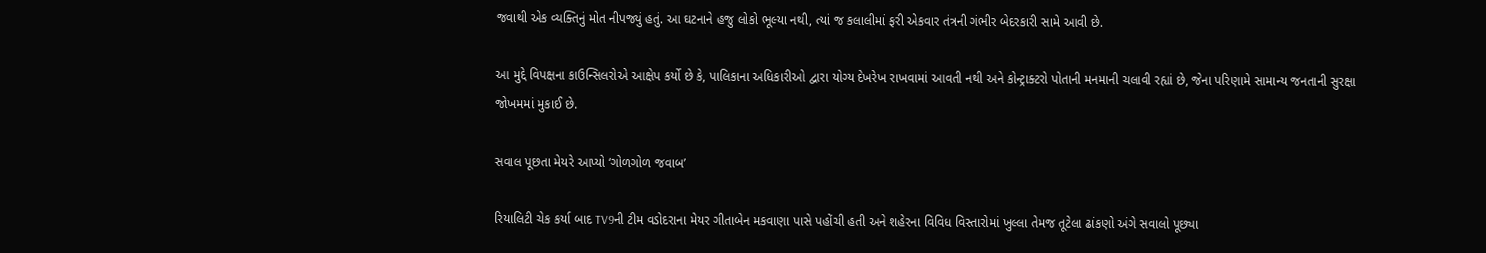જવાથી એક વ્યક્તિનું મોત નીપજ્યું હતું. આ ઘટનાને હજુ લોકો ભૂલ્યા નથી, ત્યાં જ કલાલીમાં ફરી એકવાર તંત્રની ગંભીર બેદરકારી સામે આવી છે.

આ મુદ્દે વિપક્ષના કાઉન્સિલરોએ આક્ષેપ કર્યો છે કે, પાલિકાના અધિકારીઓ દ્વારા યોગ્ય દેખરેખ રાખવામાં આવતી નથી અને કોન્ટ્રાક્ટરો પોતાની મનમાની ચલાવી રહ્યાં છે, જેના પરિણામે સામાન્ય જનતાની સુરક્ષા જોખમમાં મુકાઈ છે.

સવાલ પૂછતા મેયરે આપ્યો ‘ગોળગોળ જવાબ’

રિયાલિટી ચેક કર્યા બાદ TV9ની ટીમ વડોદરાના મેયર ગીતાબેન મકવાણા પાસે પહોંચી હતી અને શહેરના વિવિધ વિસ્તારોમાં ખુલ્લા તેમજ તૂટેલા ઢાંકણો અંગે સવાલો પૂછ્યા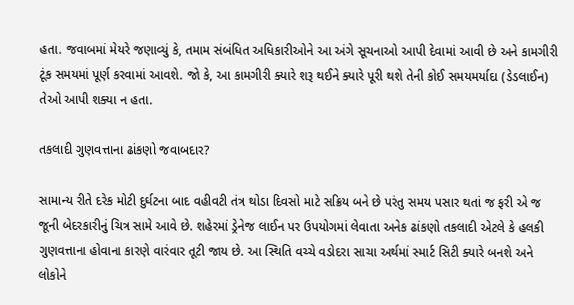હતા. જવાબમાં મેયરે જણાવ્યું કે, તમામ સંબંધિત અધિકારીઓને આ અંગે સૂચનાઓ આપી દેવામાં આવી છે અને કામગીરી ટૂંક સમયમાં પૂર્ણ કરવામાં આવશે. જો કે, આ કામગીરી ક્યારે શરૂ થઈને ક્યારે પૂરી થશે તેની કોઈ સમયમર્યાદા (ડેડલાઈન) તેઓ આપી શક્યા ન હતા.

તકલાદી ગુણવત્તાના ઢાંકણો જવાબદાર?

સામાન્ય રીતે દરેક મોટી દુર્ઘટના બાદ વહીવટી તંત્ર થોડા દિવસો માટે સક્રિય બને છે પરંતુ સમય પસાર થતાં જ ફરી એ જ જૂની બેદરકારીનું ચિત્ર સામે આવે છે. શહેરમાં ડ્રેનેજ લાઈન પર ઉપયોગમાં લેવાતા અનેક ઢાંકણો તકલાદી એટલે કે હલકી ગુણવત્તાના હોવાના કારણે વારંવાર તૂટી જાય છે. આ સ્થિતિ વચ્ચે વડોદરા સાચા અર્થમાં સ્માર્ટ સિટી ક્યારે બનશે અને લોકોને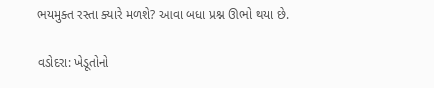ભયમુક્ત રસ્તા ક્યારે મળશે? આવા બધા પ્રશ્ન ઊભો થયા છે.

વડોદરા: ખેડૂતોનો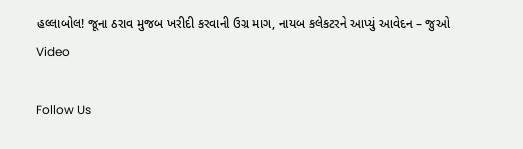હલ્લાબોલ! જૂના ઠરાવ મુજબ ખરીદી કરવાની ઉગ્ર માગ, નાયબ કલેકટરને આપ્યું આવેદન – જુઓ Video

Follow Us